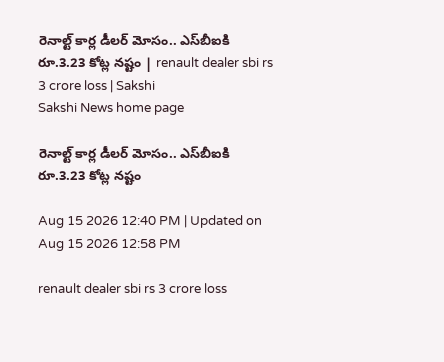రెనాల్ట్‌ కార్ల డీలర్‌ మోసం.. ఎస్‌బీఐకి రూ.3.23 కోట్ల నష్టం | renault dealer sbi rs 3 crore loss | Sakshi
Sakshi News home page

రెనాల్ట్‌ కార్ల డీలర్‌ మోసం.. ఎస్‌బీఐకి రూ.3.23 కోట్ల నష్టం

Aug 15 2026 12:40 PM | Updated on Aug 15 2026 12:58 PM

renault dealer sbi rs 3 crore loss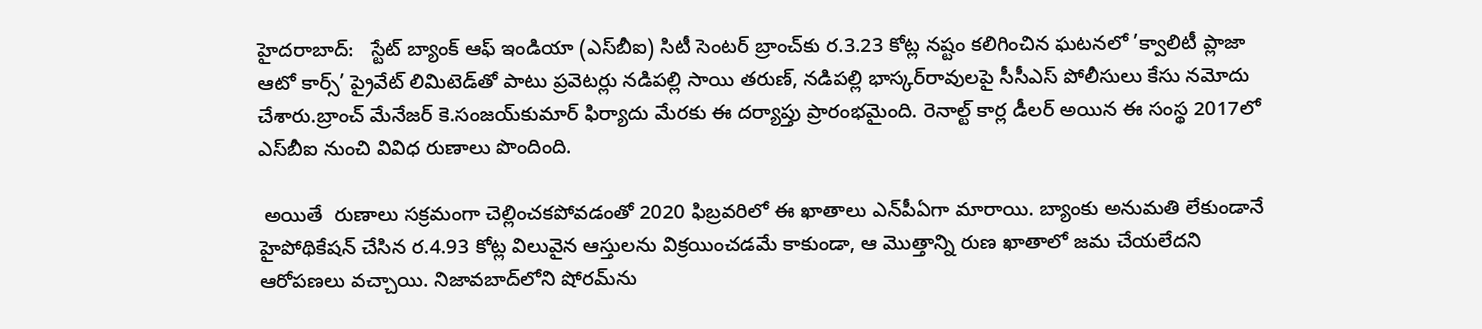హైదరాబాద్:   స్టేట్‌ బ్యాంక్‌ ఆఫ్‌ ఇండియా (ఎస్‌బీఐ) సిటీ సెంటర్‌ బ్రాంచ్‌కు ర.3.23 కోట్ల నష్టం కలిగించిన ఘటనలో ’క్వాలిటీ ప్లాజా ఆటో కార్స్‌’ ప్రైవేట్‌ లిమిటెడ్‌తో పాటు ప్రవెటర్లు నడిపల్లి సాయి తరుణ్, నడిపల్లి భాస్కర్‌రావులపై సీసీఎస్‌ పోలీసులు కేసు నమోదు చేశారు.బ్రాంచ్‌ మేనేజర్‌ కె.సంజయ్‌కుమార్‌ ఫిర్యాదు మేరకు ఈ దర్యాప్తు ప్రారంభమైంది. రెనాల్ట్‌ కార్ల డీలర్‌ అయిన ఈ సంస్థ 2017లో ఎస్‌బీఐ నుంచి వివిధ రుణాలు పొందింది.

 అయితే  రుణాలు సక్రమంగా చెల్లించకపోవడంతో 2020 ఫిబ్రవరిలో ఈ ఖాతాలు ఎన్‌పీఏగా మారాయి. బ్యాంకు అనుమతి లేకుండానే హైపోథికేషన్‌ చేసిన ర.4.93 కోట్ల విలువైన ఆస్తులను విక్రయించడమే కాకుండా, ఆ మొత్తాన్ని రుణ ఖాతాలో జమ చేయలేదని ఆరోపణలు వచ్చాయి. నిజావబాద్‌లోని షోరమ్‌ను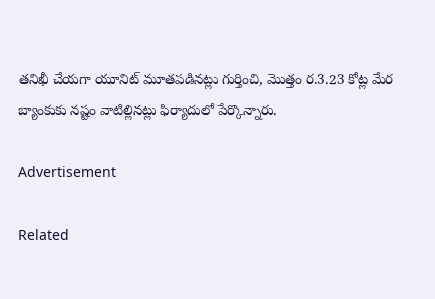తనిఖీ చేయగా యూనిట్‌ మూతపడినట్లు గుర్తించి, మొత్తం ర.3.23 కోట్ల మేర బ్యాంకుకు నష్టం వాటిల్లినట్లు ఫిర్యాదులో పేర్కొన్నారు.

Advertisement

Related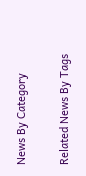News By Category

Related News By Tags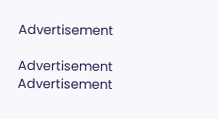Advertisement

Advertisement
Advertisement